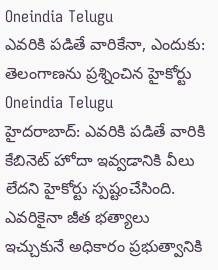Oneindia Telugu
ఎవరికి పడితే వారికేనా, ఎందుకు: తెలంగాణను ప్రశ్నించిన హైకోర్టు
Oneindia Telugu
హైదరాబాద్: ఎవరికి పడితే వారికి కేబినెట్ హోదా ఇవ్వడానికి వీలు లేదని హైకోర్టు స్పష్టంచేసింది. ఎవరికైనా జీత భత్యాలు ఇచ్చుకునే అధికారం ప్రభుత్వానికి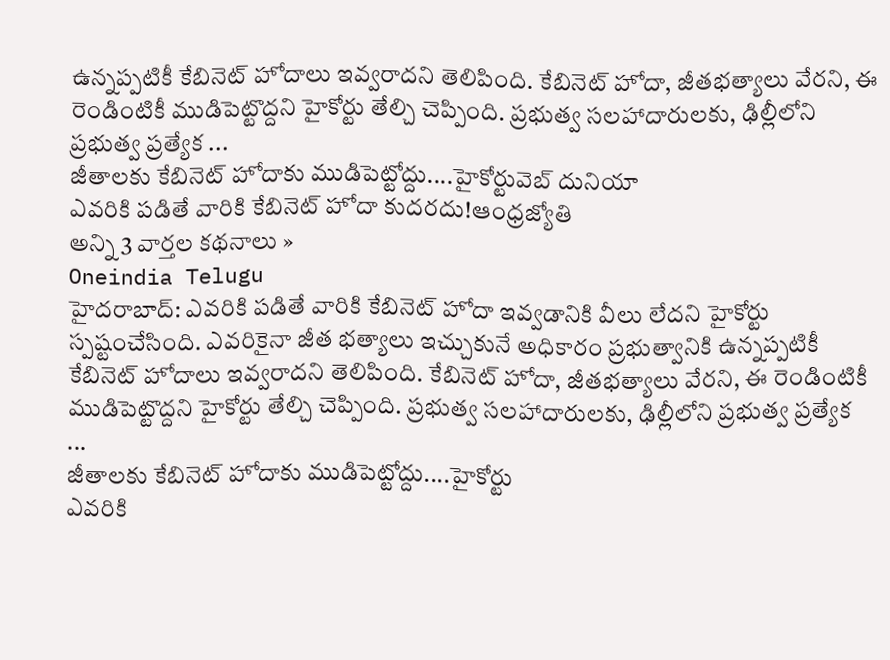ఉన్నప్పటికీ కేబినెట్ హోదాలు ఇవ్వరాదని తెలిపింది. కేబినెట్ హోదా, జీతభత్యాలు వేరని, ఈ రెండింటికీ ముడిపెట్టొద్దని హైకోర్టు తేల్చి చెప్పింది. ప్రభుత్వ సలహాదారులకు, ఢిల్లీలోని ప్రభుత్వ ప్రత్యేక ...
జీతాలకు కేబినెట్ హోదాకు ముడిపెట్టోద్దు....హైకోర్టువెబ్ దునియా
ఎవరికి పడితే వారికి కేబినెట్ హోదా కుదరదు!ఆంధ్రజ్యోతి
అన్ని 3 వార్తల కథనాలు »
Oneindia Telugu
హైదరాబాద్: ఎవరికి పడితే వారికి కేబినెట్ హోదా ఇవ్వడానికి వీలు లేదని హైకోర్టు స్పష్టంచేసింది. ఎవరికైనా జీత భత్యాలు ఇచ్చుకునే అధికారం ప్రభుత్వానికి ఉన్నప్పటికీ కేబినెట్ హోదాలు ఇవ్వరాదని తెలిపింది. కేబినెట్ హోదా, జీతభత్యాలు వేరని, ఈ రెండింటికీ ముడిపెట్టొద్దని హైకోర్టు తేల్చి చెప్పింది. ప్రభుత్వ సలహాదారులకు, ఢిల్లీలోని ప్రభుత్వ ప్రత్యేక ...
జీతాలకు కేబినెట్ హోదాకు ముడిపెట్టోద్దు....హైకోర్టు
ఎవరికి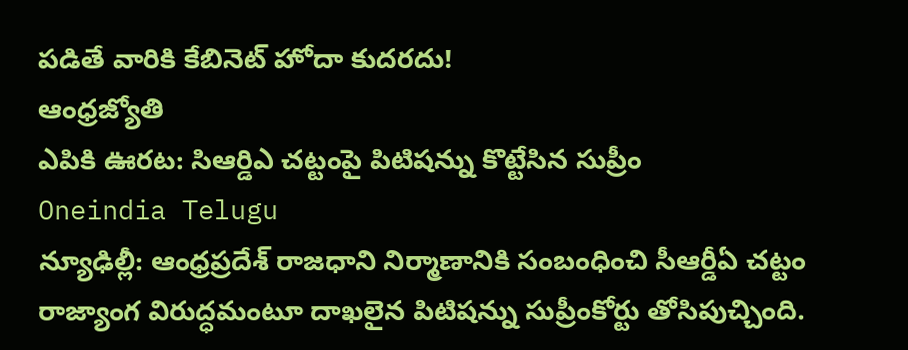పడితే వారికి కేబినెట్ హోదా కుదరదు!
ఆంధ్రజ్యోతి
ఎపికి ఊరట: సిఆర్డిఎ చట్టంపై పిటిషన్ను కొట్టేసిన సుప్రీం
Oneindia Telugu
న్యూఢిల్లీ: ఆంధ్రప్రదేశ్ రాజధాని నిర్మాణానికి సంబంధించి సీఆర్డీఏ చట్టం రాజ్యాంగ విరుద్ధమంటూ దాఖలైన పిటిషన్ను సుప్రీంకోర్టు తోసిపుచ్చింది.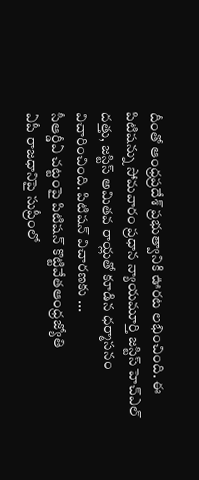దీంతో ఆంధ్రప్రదేశ్ ప్రభుత్వానికి ఊరట లభించింది. ఈ పిటిషన్ను సోమవారం ప్రధాన న్యాయమూర్తి జస్టిస్ హెచ్ఎల్ దత్తు, జస్టిస్ అమితవ రాయ్లతో కూడిన ధర్మాసనం విచారించింది. పిటిషన్ విచారణకు ...
సీఆర్డీఏ చట్టంపై పిటిషన్ కొట్టివేతఆంధ్రజ్యోతి
ఏపీ రాజధానిపై సుప్రీంలో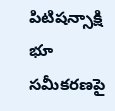పిటిషన్సాక్షి
భూ సమీకరణపై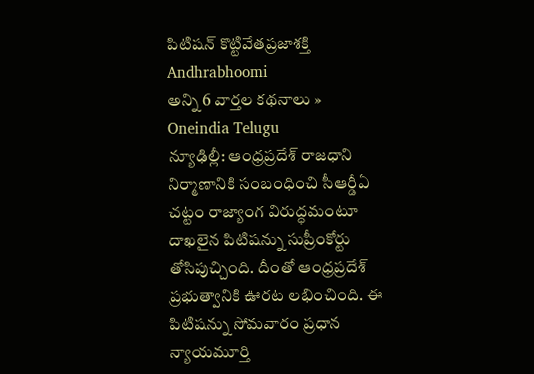పిటిషన్ కొట్టివేతప్రజాశక్తి
Andhrabhoomi
అన్ని 6 వార్తల కథనాలు »
Oneindia Telugu
న్యూఢిల్లీ: ఆంధ్రప్రదేశ్ రాజధాని నిర్మాణానికి సంబంధించి సీఆర్డీఏ చట్టం రాజ్యాంగ విరుద్ధమంటూ దాఖలైన పిటిషన్ను సుప్రీంకోర్టు తోసిపుచ్చింది. దీంతో ఆంధ్రప్రదేశ్ ప్రభుత్వానికి ఊరట లభించింది. ఈ పిటిషన్ను సోమవారం ప్రధాన న్యాయమూర్తి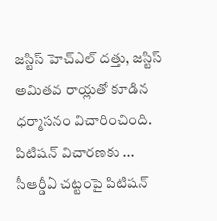జస్టిస్ హెచ్ఎల్ దత్తు, జస్టిస్ అమితవ రాయ్లతో కూడిన ధర్మాసనం విచారించింది. పిటిషన్ విచారణకు ...
సీఆర్డీఏ చట్టంపై పిటిషన్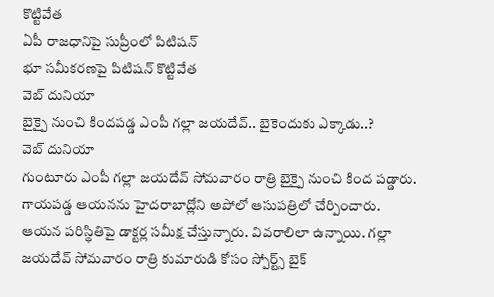కొట్టివేత
ఏపీ రాజధానిపై సుప్రీంలో పిటిషన్
భూ సమీకరణపై పిటిషన్ కొట్టివేత
వెబ్ దునియా
బైక్పై నుంచి కిందపడ్డ ఎంపీ గల్లా జయదేవ్.. బైకెందుకు ఎక్కాడు..?
వెబ్ దునియా
గుంటూరు ఎంపీ గల్లా జయదేవ్ సోమవారం రాత్రి బైక్పై నుంచి కింద పడ్డారు. గాయపడ్డ ఆయనను హైదరాబాద్లోని అపోలో ఆసుపత్రిలో చేర్పించారు. ఆయన పరిస్థితిపై డాక్టర్ల సమీక్ష చేస్తున్నారు. వివరాలిలా ఉన్నాయి. గల్లా జయదేవ్ సోమవారం రాత్రి కుమారుడి కోసం స్పోర్ట్స్ బైక్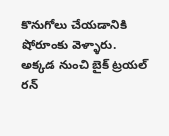కొనుగోలు చేయడానికి షోరూంకు వెళ్ళారు. అక్కడ నుంచి బైక్ ట్రయల్ రన్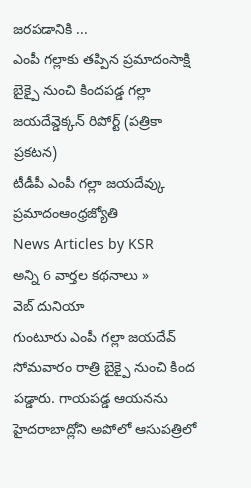జరపడానికి ...
ఎంపీ గల్లాకు తప్పిన ప్రమాదంసాక్షి
బైక్పై నుంచి కిందపడ్డ గల్లా జయదేవ్డెక్కన్ రిపోర్ట్ (పత్రికా ప్రకటన)
టీడీపీ ఎంపీ గల్లా జయదేవ్కు ప్రమాదంఆంధ్రజ్యోతి
News Articles by KSR
అన్ని 6 వార్తల కథనాలు »
వెబ్ దునియా
గుంటూరు ఎంపీ గల్లా జయదేవ్ సోమవారం రాత్రి బైక్పై నుంచి కింద పడ్డారు. గాయపడ్డ ఆయనను హైదరాబాద్లోని అపోలో ఆసుపత్రిలో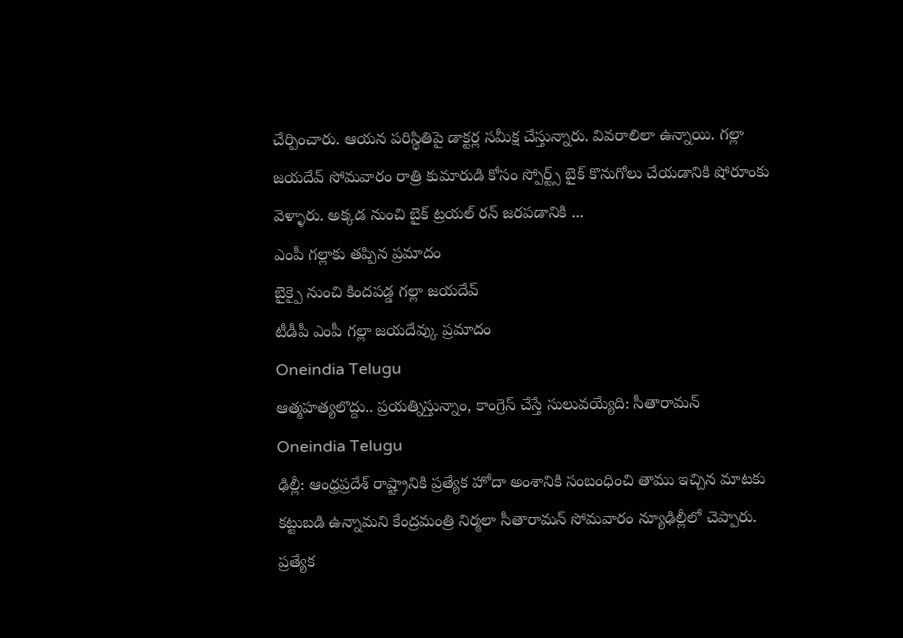చేర్పించారు. ఆయన పరిస్థితిపై డాక్టర్ల సమీక్ష చేస్తున్నారు. వివరాలిలా ఉన్నాయి. గల్లా జయదేవ్ సోమవారం రాత్రి కుమారుడి కోసం స్పోర్ట్స్ బైక్ కొనుగోలు చేయడానికి షోరూంకు వెళ్ళారు. అక్కడ నుంచి బైక్ ట్రయల్ రన్ జరపడానికి ...
ఎంపీ గల్లాకు తప్పిన ప్రమాదం
బైక్పై నుంచి కిందపడ్డ గల్లా జయదేవ్
టీడీపీ ఎంపీ గల్లా జయదేవ్కు ప్రమాదం
Oneindia Telugu
ఆత్మహత్యలొద్దు.. ప్రయత్నిస్తున్నాం, కాంగ్రెస్ చేస్తే సులువయ్యేది: సీతారామన్
Oneindia Telugu
ఢిల్లీ: ఆంధ్రప్రదేశ్ రాష్ట్రానికి ప్రత్యేక హోదా అంశానికి సంబంధించి తాము ఇచ్చిన మాటకు కట్టుబడి ఉన్నామని కేంద్రమంత్రి నిర్మలా సీతారామన్ సోమవారం న్యూఢిల్లీలో చెప్పారు. ప్రత్యేక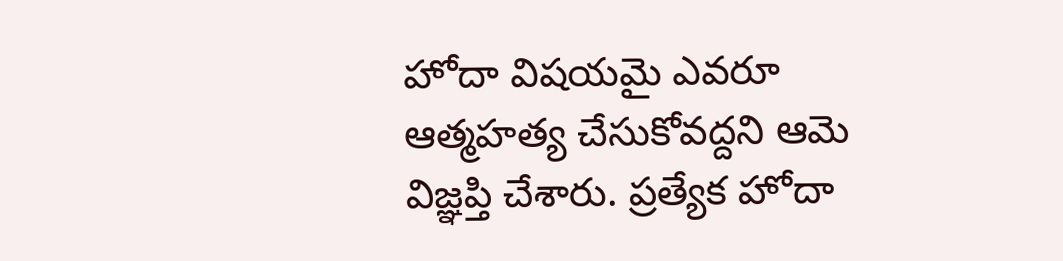హోదా విషయమై ఎవరూ ఆత్మహత్య చేసుకోవద్దని ఆమె విజ్ఞప్తి చేశారు. ప్రత్యేక హోదా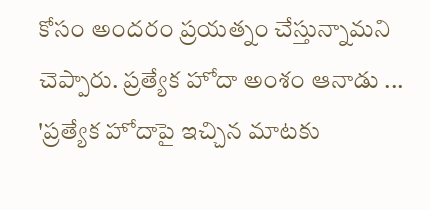కోసం అందరం ప్రయత్నం చేస్తున్నామని చెప్పారు. ప్రత్యేక హోదా అంశం ఆనాడు ...
'ప్రత్యేక హోదాపై ఇచ్చిన మాటకు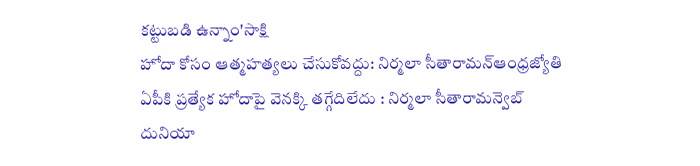కట్టుబడి ఉన్నాం'సాక్షి
హోదా కోసం ఆత్మహత్యలు చేసుకోవద్దు: నిర్మలా సీతారామన్ఆంధ్రజ్యోతి
ఏపీకి ప్రత్యేక హోదాపై వెనక్కి తగ్గేదిలేదు : నిర్మలా సీతారామన్వెబ్ దునియా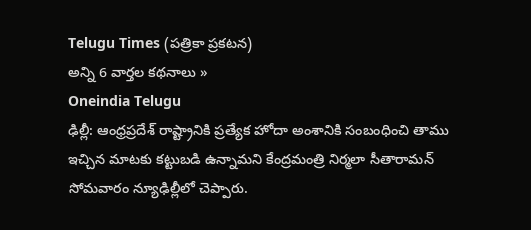Telugu Times (పత్రికా ప్రకటన)
అన్ని 6 వార్తల కథనాలు »
Oneindia Telugu
ఢిల్లీ: ఆంధ్రప్రదేశ్ రాష్ట్రానికి ప్రత్యేక హోదా అంశానికి సంబంధించి తాము ఇచ్చిన మాటకు కట్టుబడి ఉన్నామని కేంద్రమంత్రి నిర్మలా సీతారామన్ సోమవారం న్యూఢిల్లీలో చెప్పారు.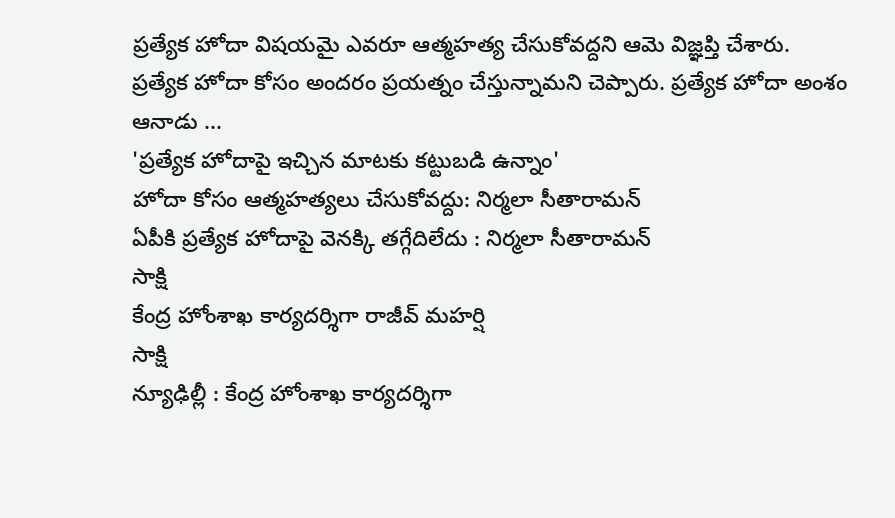ప్రత్యేక హోదా విషయమై ఎవరూ ఆత్మహత్య చేసుకోవద్దని ఆమె విజ్ఞప్తి చేశారు. ప్రత్యేక హోదా కోసం అందరం ప్రయత్నం చేస్తున్నామని చెప్పారు. ప్రత్యేక హోదా అంశం ఆనాడు ...
'ప్రత్యేక హోదాపై ఇచ్చిన మాటకు కట్టుబడి ఉన్నాం'
హోదా కోసం ఆత్మహత్యలు చేసుకోవద్దు: నిర్మలా సీతారామన్
ఏపీకి ప్రత్యేక హోదాపై వెనక్కి తగ్గేదిలేదు : నిర్మలా సీతారామన్
సాక్షి
కేంద్ర హోంశాఖ కార్యదర్శిగా రాజీవ్ మహర్షి
సాక్షి
న్యూఢిల్లీ : కేంద్ర హోంశాఖ కార్యదర్శిగా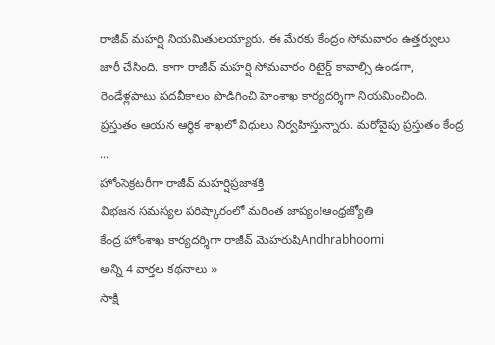రాజీవ్ మహర్షి నియమితులయ్యారు. ఈ మేరకు కేంద్రం సోమవారం ఉత్తర్వులు జారీ చేసింది. కాగా రాజీవ్ మహర్షి సోమవారం రిటైర్డ్ కావాల్సి ఉండగా, రెండేళ్లపాటు పదవీకాలం పొడిగించి హెంశాఖ కార్యదర్శిగా నియమించింది. ప్రస్తుతం ఆయన ఆర్థిక శాఖలో విధులు నిర్వహిస్తున్నారు. మరోవైపు ప్రస్తుతం కేంద్ర ...
హోంసెక్రటరీగా రాజీవ్ మహర్షిప్రజాశక్తి
విభజన సమస్యల పరిష్కారంలో మరింత జాప్యం!ఆంధ్రజ్యోతి
కేంద్ర హోంశాఖ కార్యదర్శిగా రాజీవ్ మెహరుషిAndhrabhoomi
అన్ని 4 వార్తల కథనాలు »
సాక్షి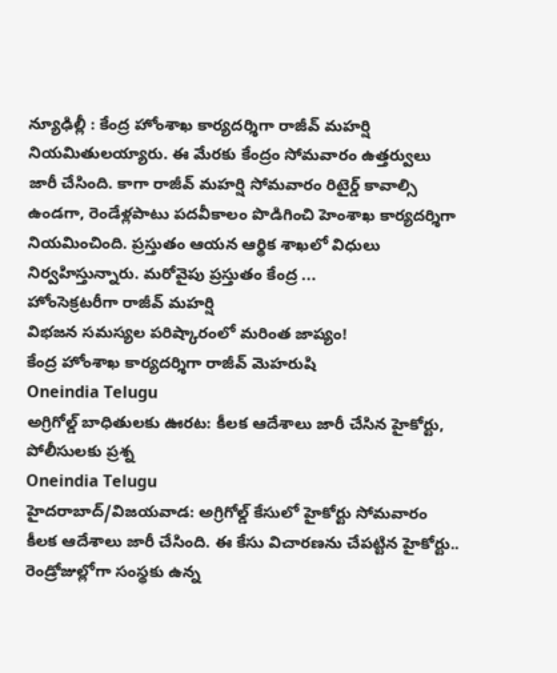న్యూఢిల్లీ : కేంద్ర హోంశాఖ కార్యదర్శిగా రాజీవ్ మహర్షి నియమితులయ్యారు. ఈ మేరకు కేంద్రం సోమవారం ఉత్తర్వులు జారీ చేసింది. కాగా రాజీవ్ మహర్షి సోమవారం రిటైర్డ్ కావాల్సి ఉండగా, రెండేళ్లపాటు పదవీకాలం పొడిగించి హెంశాఖ కార్యదర్శిగా నియమించింది. ప్రస్తుతం ఆయన ఆర్థిక శాఖలో విధులు నిర్వహిస్తున్నారు. మరోవైపు ప్రస్తుతం కేంద్ర ...
హోంసెక్రటరీగా రాజీవ్ మహర్షి
విభజన సమస్యల పరిష్కారంలో మరింత జాప్యం!
కేంద్ర హోంశాఖ కార్యదర్శిగా రాజీవ్ మెహరుషి
Oneindia Telugu
అగ్రిగోల్డ్ బాధితులకు ఊరట: కీలక ఆదేశాలు జారీ చేసిన హైకోర్టు, పోలీసులకు ప్రశ్న
Oneindia Telugu
హైదరాబాద్/విజయవాడ: అగ్రిగోల్డ్ కేసులో హైకోర్టు సోమవారం కీలక ఆదేశాలు జారీ చేసింది. ఈ కేసు విచారణను చేపట్టిన హైకోర్టు.. రెండ్రోజుల్లోగా సంస్థకు ఉన్న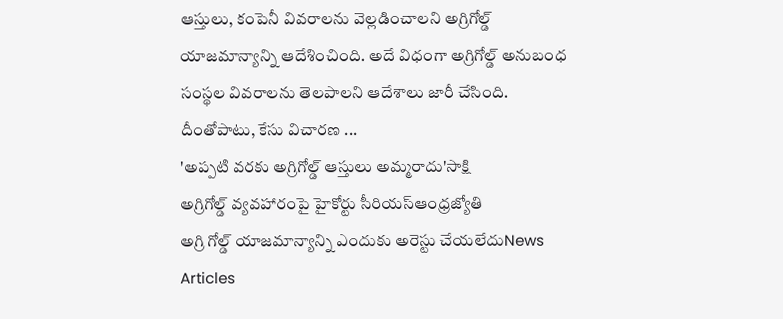ఆస్తులు, కంపెనీ వివరాలను వెల్లడించాలని అగ్రిగోల్డ్ యాజమాన్యాన్ని ఆదేశించింది. అదే విధంగా అగ్రిగోల్డ్ అనుబంధ సంస్థల వివరాలను తెలపాలని ఆదేశాలు జారీ చేసింది. దీంతోపాటు, కేసు విచారణ ...
'అప్పటి వరకు అగ్రిగోల్డ్ ఆస్తులు అమ్మరాదు'సాక్షి
అగ్రిగోల్డ్ వ్యవహారంపై హైకోర్టు సీరియస్ఆంధ్రజ్యోతి
అగ్రి గోల్డ్ యాజమాన్యాన్ని ఎందుకు అరెస్టు చేయలేదుNews Articles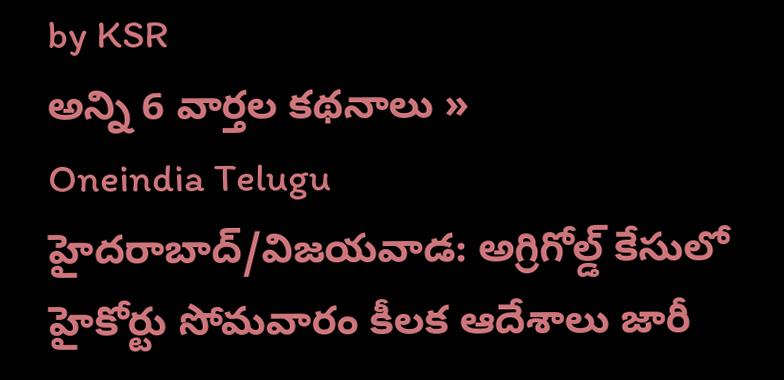by KSR
అన్ని 6 వార్తల కథనాలు »
Oneindia Telugu
హైదరాబాద్/విజయవాడ: అగ్రిగోల్డ్ కేసులో హైకోర్టు సోమవారం కీలక ఆదేశాలు జారీ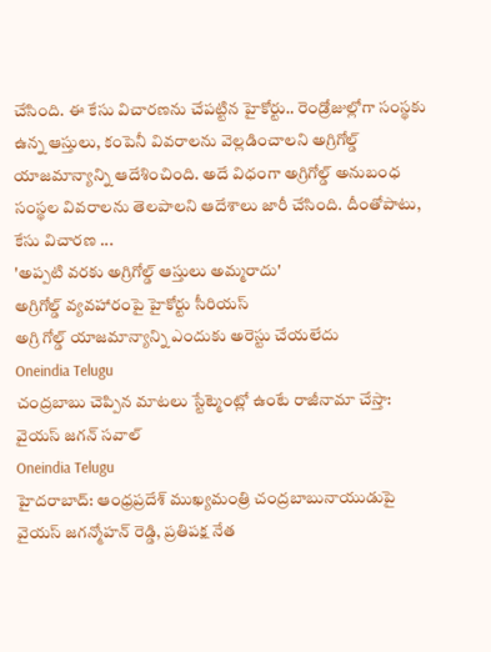చేసింది. ఈ కేసు విచారణను చేపట్టిన హైకోర్టు.. రెండ్రోజుల్లోగా సంస్థకు ఉన్న ఆస్తులు, కంపెనీ వివరాలను వెల్లడించాలని అగ్రిగోల్డ్ యాజమాన్యాన్ని ఆదేశించింది. అదే విధంగా అగ్రిగోల్డ్ అనుబంధ సంస్థల వివరాలను తెలపాలని ఆదేశాలు జారీ చేసింది. దీంతోపాటు, కేసు విచారణ ...
'అప్పటి వరకు అగ్రిగోల్డ్ ఆస్తులు అమ్మరాదు'
అగ్రిగోల్డ్ వ్యవహారంపై హైకోర్టు సీరియస్
అగ్రి గోల్డ్ యాజమాన్యాన్ని ఎందుకు అరెస్టు చేయలేదు
Oneindia Telugu
చంద్రబాబు చెప్పిన మాటలు స్టేట్మెంట్లో ఉంటే రాజీనామా చేస్తా: వైయస్ జగన్ సవాల్
Oneindia Telugu
హైదరాబాద్: ఆంధ్రప్రదేశ్ ముఖ్యమంత్రి చంద్రబాబునాయుడుపై వైయస్ జగన్మోహన్ రెడ్డి, ప్రతిపక్ష నేత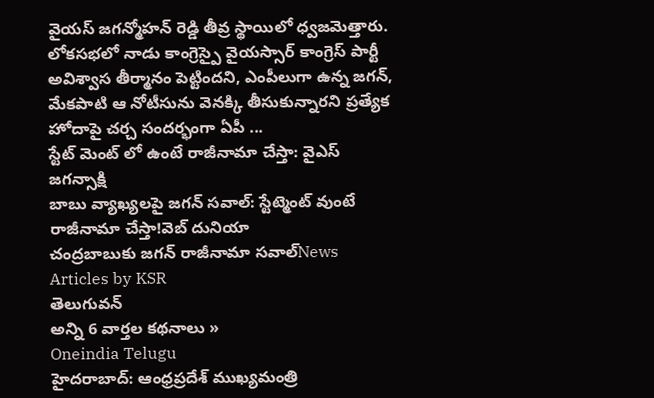వైయస్ జగన్మోహన్ రెడ్డి తీవ్ర స్థాయిలో ధ్వజమెత్తారు. లోకసభలో నాడు కాంగ్రెస్పై వైయస్సార్ కాంగ్రెస్ పార్టీ అవిశ్వాస తీర్మానం పెట్టిందని, ఎంపీలుగా ఉన్న జగన్, మేకపాటి ఆ నోటీసును వెనక్కి తీసుకున్నారని ప్రత్యేక హోదాపై చర్చ సందర్భంగా ఏపీ ...
స్టేట్ మెంట్ లో ఉంటే రాజీనామా చేస్తా: వైఎస్ జగన్సాక్షి
బాబు వ్యాఖ్యలపై జగన్ సవాల్: స్టేట్మెంట్ వుంటే రాజీనామా చేస్తా!వెబ్ దునియా
చంద్రబాబుకు జగన్ రాజీనామా సవాల్News Articles by KSR
తెలుగువన్
అన్ని 6 వార్తల కథనాలు »
Oneindia Telugu
హైదరాబాద్: ఆంధ్రప్రదేశ్ ముఖ్యమంత్రి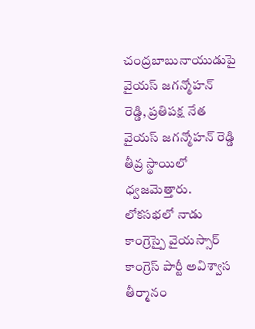చంద్రబాబునాయుడుపై వైయస్ జగన్మోహన్ రెడ్డి, ప్రతిపక్ష నేత వైయస్ జగన్మోహన్ రెడ్డి తీవ్ర స్థాయిలో ధ్వజమెత్తారు. లోకసభలో నాడు కాంగ్రెస్పై వైయస్సార్ కాంగ్రెస్ పార్టీ అవిశ్వాస తీర్మానం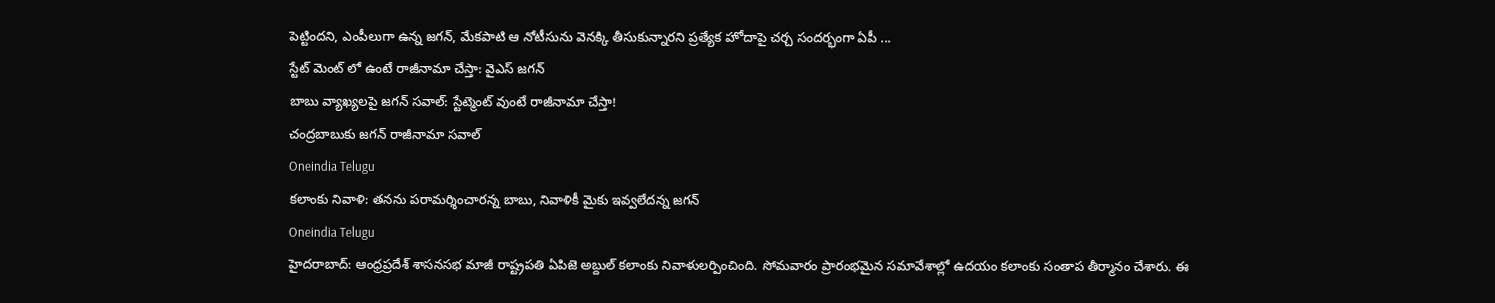పెట్టిందని, ఎంపీలుగా ఉన్న జగన్, మేకపాటి ఆ నోటీసును వెనక్కి తీసుకున్నారని ప్రత్యేక హోదాపై చర్చ సందర్భంగా ఏపీ ...
స్టేట్ మెంట్ లో ఉంటే రాజీనామా చేస్తా: వైఎస్ జగన్
బాబు వ్యాఖ్యలపై జగన్ సవాల్: స్టేట్మెంట్ వుంటే రాజీనామా చేస్తా!
చంద్రబాబుకు జగన్ రాజీనామా సవాల్
Oneindia Telugu
కలాంకు నివాళి: తనను పరామర్శించారన్న బాబు, నివాళికీ మైకు ఇవ్వలేదన్న జగన్
Oneindia Telugu
హైదరాబాద్: ఆంధ్రప్రదేశ్ శాసనసభ మాజీ రాష్ట్రపతి ఏపిజె అబ్దుల్ కలాంకు నివాళులర్పించింది. సోమవారం ప్రారంభమైన సమావేశాల్లో ఉదయం కలాంకు సంతాప తీర్మానం చేశారు. ఈ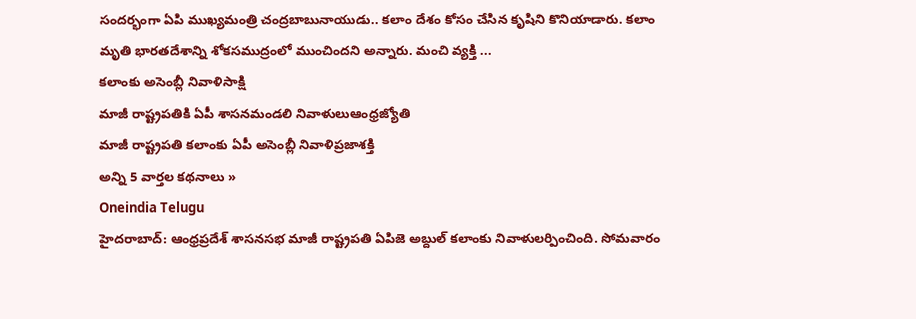సందర్భంగా ఏపి ముఖ్యమంత్రి చంద్రబాబునాయుడు.. కలాం దేశం కోసం చేసిన కృషిని కొనియాడారు. కలాం మృతి భారతదేశాన్ని శోకసముద్రంలో ముంచిందని అన్నారు. మంచి వ్యక్తి ...
కలాంకు అసెంబ్లీ నివాళిసాక్షి
మాజీ రాష్ట్రపతికి ఏపీ శాసనమండలి నివాళులుఆంధ్రజ్యోతి
మాజీ రాష్ట్రపతి కలాంకు ఏపీ అసెంబ్లీ నివాళిప్రజాశక్తి
అన్ని 5 వార్తల కథనాలు »
Oneindia Telugu
హైదరాబాద్: ఆంధ్రప్రదేశ్ శాసనసభ మాజీ రాష్ట్రపతి ఏపిజె అబ్దుల్ కలాంకు నివాళులర్పించింది. సోమవారం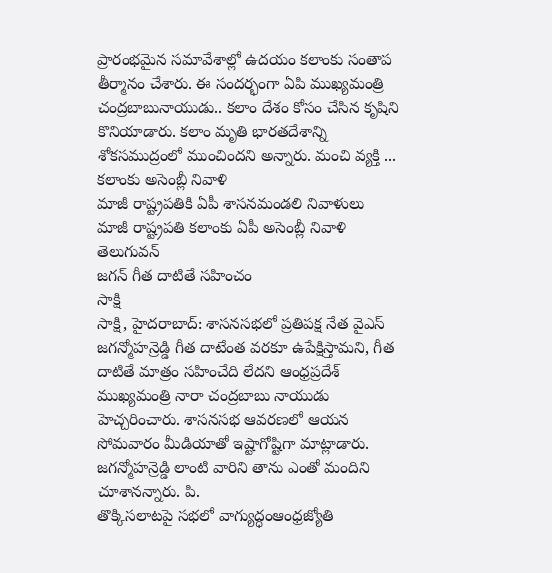ప్రారంభమైన సమావేశాల్లో ఉదయం కలాంకు సంతాప తీర్మానం చేశారు. ఈ సందర్భంగా ఏపి ముఖ్యమంత్రి చంద్రబాబునాయుడు.. కలాం దేశం కోసం చేసిన కృషిని కొనియాడారు. కలాం మృతి భారతదేశాన్ని శోకసముద్రంలో ముంచిందని అన్నారు. మంచి వ్యక్తి ...
కలాంకు అసెంబ్లీ నివాళి
మాజీ రాష్ట్రపతికి ఏపీ శాసనమండలి నివాళులు
మాజీ రాష్ట్రపతి కలాంకు ఏపీ అసెంబ్లీ నివాళి
తెలుగువన్
జగన్ గీత దాటితే సహించం
సాక్షి
సాక్షి, హైదరాబాద్: శాసనసభలో ప్రతిపక్ష నేత వైఎస్ జగన్మోహన్రెడ్డి గీత దాటేంత వరకూ ఉపేక్షిస్తామని, గీత దాటితే మాత్రం సహించేది లేదని ఆంధ్రప్రదేశ్ ముఖ్యమంత్రి నారా చంద్రబాబు నాయుడు హెచ్చరించారు. శాసనసభ ఆవరణలో ఆయన సోమవారం మీడియాతో ఇష్టాగోష్టిగా మాట్లాడారు. జగన్మోహన్రెడ్డి లాంటి వారిని తాను ఎంతో మందిని చూశానన్నారు. పి.
తొక్కిసలాటపై సభలో వాగ్యుద్ధంఆంధ్రజ్యోతి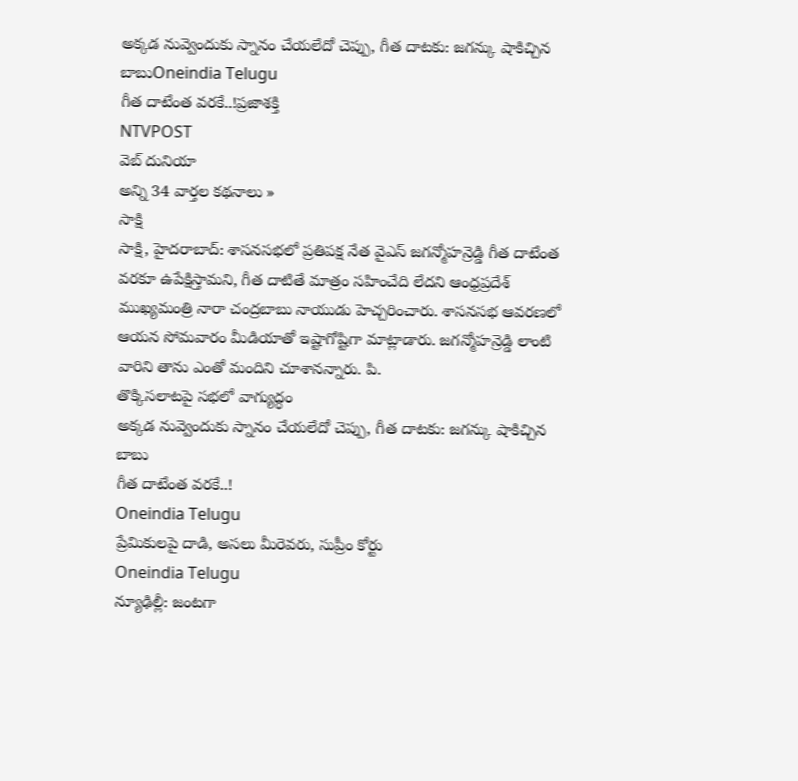అక్కడ నువ్వెందుకు స్నానం చేయలేదో చెప్పు, గీత దాటకు: జగన్కు షాకిచ్చిన బాబుOneindia Telugu
గీత దాటేంత వరకే..!ప్రజాశక్తి
NTVPOST
వెబ్ దునియా
అన్ని 34 వార్తల కథనాలు »
సాక్షి
సాక్షి, హైదరాబాద్: శాసనసభలో ప్రతిపక్ష నేత వైఎస్ జగన్మోహన్రెడ్డి గీత దాటేంత వరకూ ఉపేక్షిస్తామని, గీత దాటితే మాత్రం సహించేది లేదని ఆంధ్రప్రదేశ్ ముఖ్యమంత్రి నారా చంద్రబాబు నాయుడు హెచ్చరించారు. శాసనసభ ఆవరణలో ఆయన సోమవారం మీడియాతో ఇష్టాగోష్టిగా మాట్లాడారు. జగన్మోహన్రెడ్డి లాంటి వారిని తాను ఎంతో మందిని చూశానన్నారు. పి.
తొక్కిసలాటపై సభలో వాగ్యుద్ధం
అక్కడ నువ్వెందుకు స్నానం చేయలేదో చెప్పు, గీత దాటకు: జగన్కు షాకిచ్చిన బాబు
గీత దాటేంత వరకే..!
Oneindia Telugu
ప్రేమికులపై దాడి, అసలు మీరెవరు, సుప్రీం కోర్టు
Oneindia Telugu
న్యూఢిల్లీ: జంటగా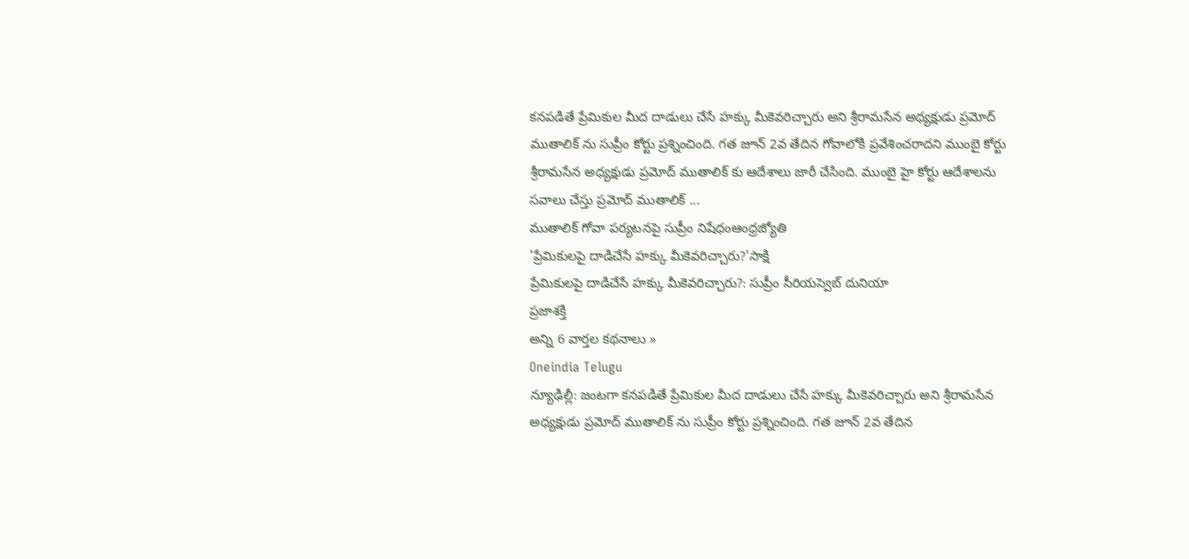కనపడితే ప్రేమికుల మీద దాడులు చేసే హక్కు మీకెవరిచ్చారు అని శ్రీరామసేన అధ్యక్షుడు ప్రమోద్ ముతాలిక్ ను సుప్రీం కోర్టు ప్రశ్నించింది. గత జూన్ 2వ తేదిన గోవాలోకి ప్రవేశించరాదని ముంబై కోర్టు శ్రీరామసేన అధ్యక్షుడు ప్రమోద్ ముతాలిక్ కు ఆదేశాలు జారీ చేసింది. ముంబై హై కోర్టు ఆదేశాలను సవాలు చేస్తు ప్రమోద్ ముతాలిక్ ...
ముతాలిక్ గోవా పర్యటనపై సుప్రీం నిషేధంఆంధ్రజ్యోతి
'ప్రేమికులపై దాడిచేసే హక్కు మీకెవరిచ్చారు?'సాక్షి
ప్రేమికులపై దాడిచేసే హక్కు మీకెవరిచ్చారు?: సుప్రీం సీరియస్వెబ్ దునియా
ప్రజాశక్తి
అన్ని 6 వార్తల కథనాలు »
Oneindia Telugu
న్యూఢిల్లీ: జంటగా కనపడితే ప్రేమికుల మీద దాడులు చేసే హక్కు మీకెవరిచ్చారు అని శ్రీరామసేన అధ్యక్షుడు ప్రమోద్ ముతాలిక్ ను సుప్రీం కోర్టు ప్రశ్నించింది. గత జూన్ 2వ తేదిన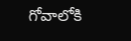గోవాలోకి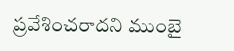ప్రవేశించరాదని ముంబై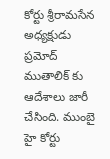కోర్టు శ్రీరామసేన అధ్యక్షుడు ప్రమోద్ ముతాలిక్ కు ఆదేశాలు జారీ చేసింది. ముంబై హై కోర్టు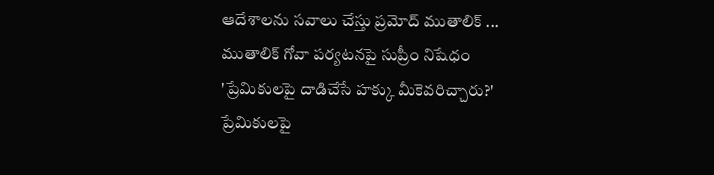ఆదేశాలను సవాలు చేస్తు ప్రమోద్ ముతాలిక్ ...
ముతాలిక్ గోవా పర్యటనపై సుప్రీం నిషేధం
'ప్రేమికులపై దాడిచేసే హక్కు మీకెవరిచ్చారు?'
ప్రేమికులపై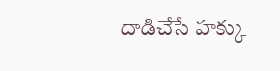దాడిచేసే హక్కు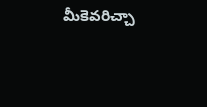మీకెవరిచ్చా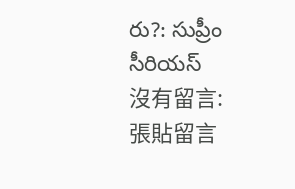రు?: సుప్రీం సీరియస్
沒有留言:
張貼留言